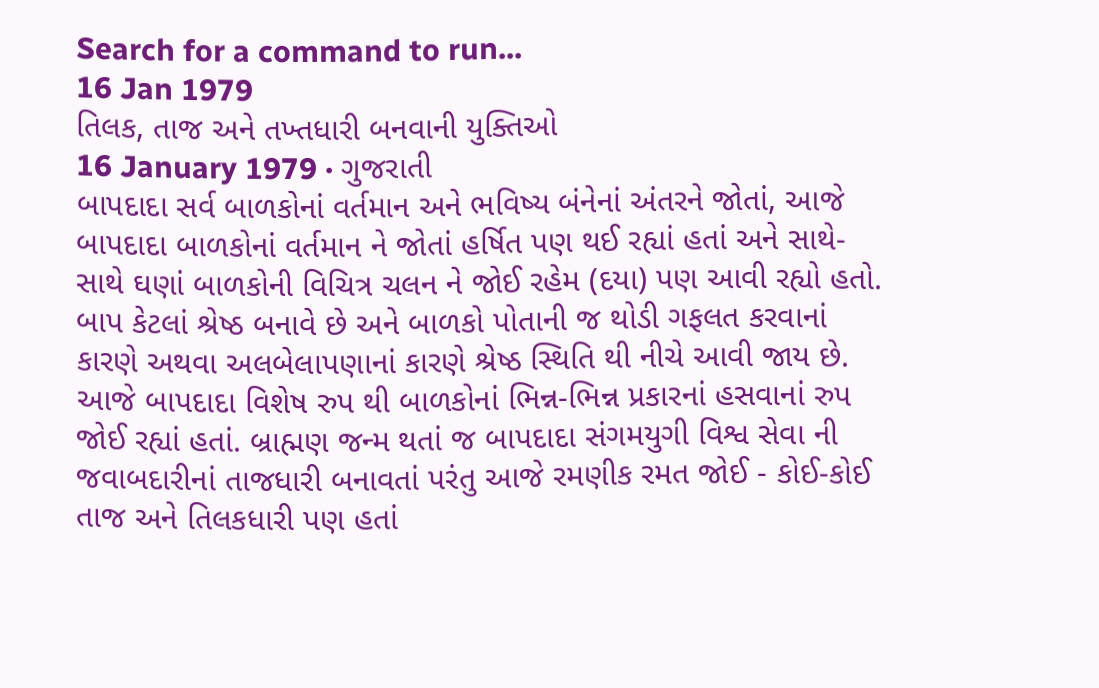Search for a command to run...
16 Jan 1979
તિલક, તાજ અને તખ્તધારી બનવાની યુક્તિઓ
16 January 1979 · ગુજરાતી
બાપદાદા સર્વ બાળકોનાં વર્તમાન અને ભવિષ્ય બંનેનાં અંતરને જોતાં, આજે બાપદાદા બાળકોનાં વર્તમાન ને જોતાં હર્ષિત પણ થઈ રહ્યાં હતાં અને સાથે-સાથે ઘણાં બાળકોની વિચિત્ર ચલન ને જોઈ રહેમ (દયા) પણ આવી રહ્યો હતો. બાપ કેટલાં શ્રેષ્ઠ બનાવે છે અને બાળકો પોતાની જ થોડી ગફલત કરવાનાં કારણે અથવા અલબેલાપણાનાં કારણે શ્રેષ્ઠ સ્થિતિ થી નીચે આવી જાય છે. આજે બાપદાદા વિશેષ રુપ થી બાળકોનાં ભિન્ન-ભિન્ન પ્રકારનાં હસવાનાં રુપ જોઈ રહ્યાં હતાં. બ્રાહ્મણ જન્મ થતાં જ બાપદાદા સંગમયુગી વિશ્વ સેવા ની જવાબદારીનાં તાજધારી બનાવતાં પરંતુ આજે રમણીક રમત જોઈ - કોઈ-કોઈ તાજ અને તિલકધારી પણ હતાં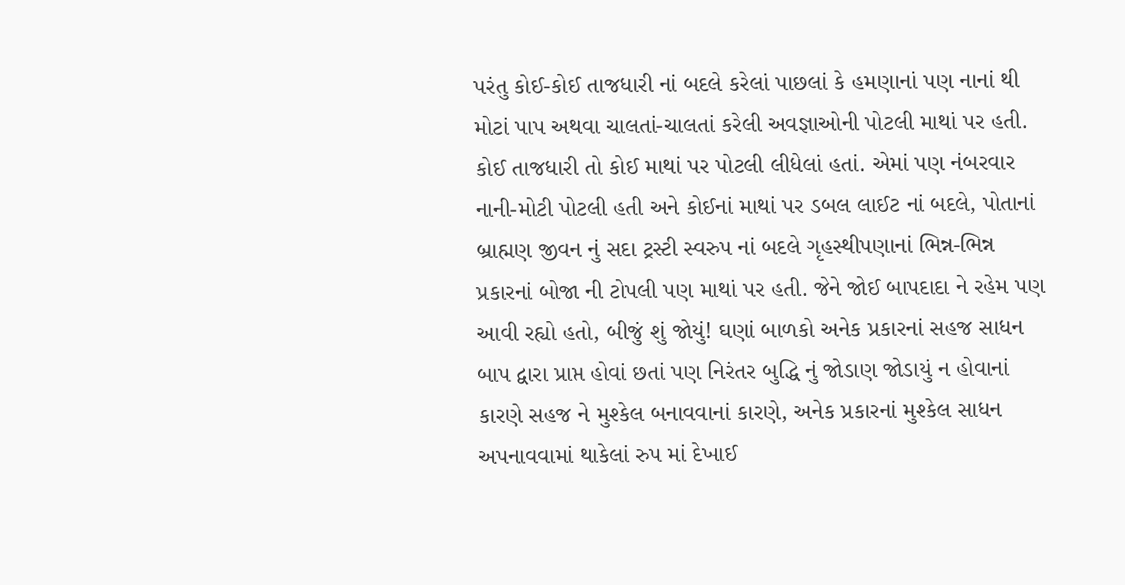પરંતુ કોઈ-કોઈ તાજધારી નાં બદલે કરેલાં પાછલાં કે હમણાનાં પણ નાનાં થી મોટાં પાપ અથવા ચાલતાં-ચાલતાં કરેલી અવજ્ઞાઓની પોટલી માથાં પર હતી. કોઈ તાજધારી તો કોઈ માથાં પર પોટલી લીધેલાં હતાં. એમાં પણ નંબરવાર નાની-મોટી પોટલી હતી અને કોઈનાં માથાં પર ડબલ લાઈટ નાં બદલે, પોતાનાં બ્રાહ્મણ જીવન નું સદા ટ્રસ્ટી સ્વરુપ નાં બદલે ગૃહસ્થીપણાનાં ભિન્ન-ભિન્ન પ્રકારનાં બોજા ની ટોપલી પણ માથાં પર હતી. જેને જોઈ બાપદાદા ને રહેમ પણ આવી રહ્યો હતો, બીજું શું જોયું! ઘણાં બાળકો અનેક પ્રકારનાં સહજ સાધન બાપ દ્વારા પ્રાપ્ત હોવાં છતાં પણ નિરંતર બુદ્ધિ નું જોડાણ જોડાયું ન હોવાનાં કારણે સહજ ને મુશ્કેલ બનાવવાનાં કારણે, અનેક પ્રકારનાં મુશ્કેલ સાધન અપનાવવામાં થાકેલાં રુપ માં દેખાઈ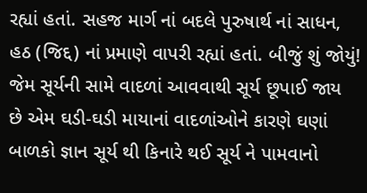રહ્યાં હતાં. સહજ માર્ગ નાં બદલે પુરુષાર્થ નાં સાધન, હઠ (જિદ્દ) નાં પ્રમાણે વાપરી રહ્યાં હતાં. બીજું શું જોયું!
જેમ સૂર્યની સામે વાદળાં આવવાથી સૂર્ય છૂપાઈ જાય છે એમ ઘડી-ઘડી માયાનાં વાદળાંઓને કારણે ઘણાં બાળકો જ્ઞાન સૂર્ય થી કિનારે થઈ સૂર્ય ને પામવાનો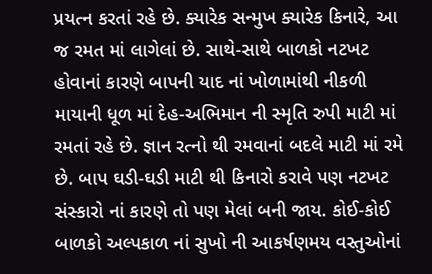પ્રયત્ન કરતાં રહે છે. ક્યારેક સન્મુખ ક્યારેક કિનારે, આ જ રમત માં લાગેલાં છે. સાથે-સાથે બાળકો નટખટ હોવાનાં કારણે બાપની યાદ નાં ખોળામાંથી નીકળી માયાની ધૂળ માં દેહ-અભિમાન ની સ્મૃતિ રુપી માટી માં રમતાં રહે છે. જ્ઞાન રત્નો થી રમવાનાં બદલે માટી માં રમે છે. બાપ ઘડી-ઘડી માટી થી કિનારો કરાવે પણ નટખટ સંસ્કારો નાં કારણે તો પણ મેલાં બની જાય. કોઈ-કોઈ બાળકો અલ્પકાળ નાં સુખો ની આકર્ષણમય વસ્તુઓનાં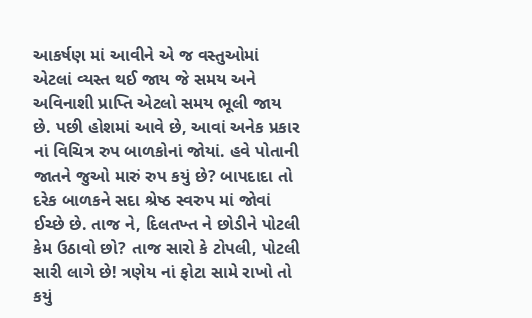આકર્ષણ માં આવીને એ જ વસ્તુઓમાં એટલાં વ્યસ્ત થઈ જાય જે સમય અને અવિનાશી પ્રાપ્તિ એટલો સમય ભૂલી જાય છે. પછી હોશમાં આવે છે, આવાં અનેક પ્રકાર નાં વિચિત્ર રુપ બાળકોનાં જોયાં. હવે પોતાની જાતને જુઓ મારું રુપ કયું છે? બાપદાદા તો દરેક બાળકને સદા શ્રેષ્ઠ સ્વરુપ માં જોવાં ઈચ્છે છે. તાજ ને, દિલતખ્ત ને છોડીને પોટલી કેમ ઉઠાવો છો? તાજ સારો કે ટોપલી, પોટલી સારી લાગે છે! ત્રણેય નાં ફોટા સામે રાખો તો કયું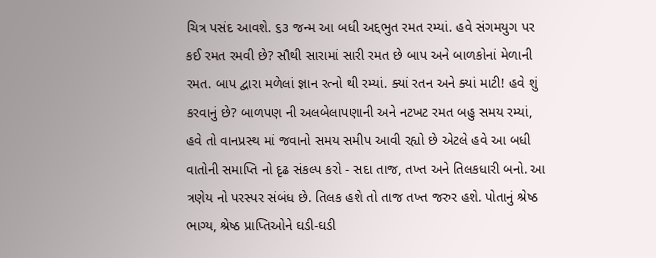ચિત્ર પસંદ આવશે. ૬૩ જન્મ આ બધી અદ્દભુત રમત રમ્યાં. હવે સંગમયુગ પર કઈ રમત રમવી છે? સૌથી સારામાં સારી રમત છે બાપ અને બાળકોનાં મેળાની રમત. બાપ દ્વારા મળેલાં જ્ઞાન રત્નો થી રમ્યાં. ક્યાં રતન અને ક્યાં માટી! હવે શું કરવાનું છે? બાળપણ ની અલબેલાપણાની અને નટખટ રમત બહુ સમય રમ્યાં, હવે તો વાનપ્રસ્થ માં જવાનો સમય સમીપ આવી રહ્યો છે એટલે હવે આ બધી વાતોની સમાપ્તિ નો દૃઢ સંકલ્પ કરો - સદા તાજ, તખ્ત અને તિલકધારી બનો. આ ત્રણેય નો પરસ્પર સંબંધ છે. તિલક હશે તો તાજ તખ્ત જરુર હશે. પોતાનું શ્રેષ્ઠ ભાગ્ય, શ્રેષ્ઠ પ્રાપ્તિઓને ઘડી-ઘડી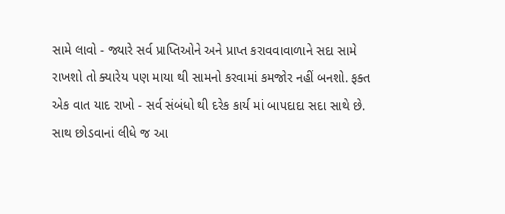સામે લાવો - જ્યારે સર્વ પ્રાપ્તિઓને અને પ્રાપ્ત કરાવવાવાળાને સદા સામે રાખશો તો ક્યારેય પણ માયા થી સામનો કરવામાં કમજોર નહીં બનશો. ફક્ત એક વાત યાદ રાખો - સર્વ સંબંધો થી દરેક કાર્ય માં બાપદાદા સદા સાથે છે. સાથ છોડવાનાં લીધે જ આ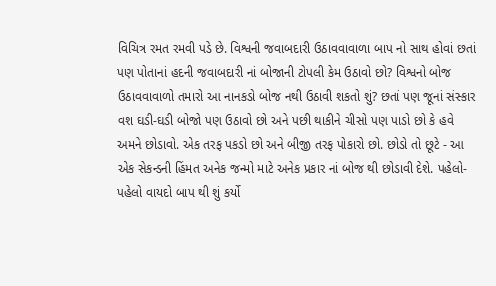વિચિત્ર રમત રમવી પડે છે. વિશ્વની જવાબદારી ઉઠાવવાવાળા બાપ નો સાથ હોવાં છતાં પણ પોતાનાં હદની જવાબદારી નાં બોજાની ટોપલી કેમ ઉઠાવો છો? વિશ્વનો બોજ ઉઠાવવાવાળો તમારો આ નાનકડો બોજ નથી ઉઠાવી શકતો શું? છતાં પણ જૂનાં સંસ્કાર વશ ઘડી-ઘડી બોજો પણ ઉઠાવો છો અને પછી થાકીને ચીસો પણ પાડો છો કે હવે અમને છોડાવો. એક તરફ પકડો છો અને બીજી તરફ પોકારો છો. છોડો તો છૂટે - આ એક સેકન્ડની હિંમત અનેક જન્મો માટે અનેક પ્રકાર નાં બોજ થી છોડાવી દેશે. પહેલો-પહેલો વાયદો બાપ થી શું કર્યો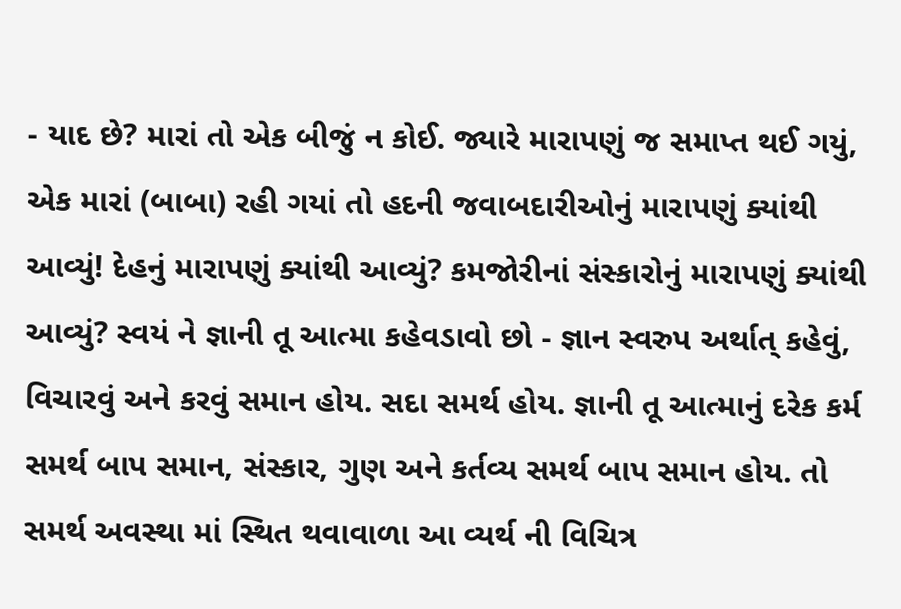- યાદ છે? મારાં તો એક બીજું ન કોઈ. જ્યારે મારાપણું જ સમાપ્ત થઈ ગયું, એક મારાં (બાબા) રહી ગયાં તો હદની જવાબદારીઓનું મારાપણું ક્યાંથી આવ્યું! દેહનું મારાપણું ક્યાંથી આવ્યું? કમજોરીનાં સંસ્કારોનું મારાપણું ક્યાંથી આવ્યું? સ્વયં ને જ્ઞાની તૂ આત્મા કહેવડાવો છો - જ્ઞાન સ્વરુપ અર્થાત્ કહેવું, વિચારવું અને કરવું સમાન હોય. સદા સમર્થ હોય. જ્ઞાની તૂ આત્માનું દરેક કર્મ સમર્થ બાપ સમાન, સંસ્કાર, ગુણ અને કર્તવ્ય સમર્થ બાપ સમાન હોય. તો સમર્થ અવસ્થા માં સ્થિત થવાવાળા આ વ્યર્થ ની વિચિત્ર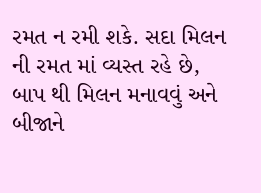રમત ન રમી શકે. સદા મિલન ની રમત માં વ્યસ્ત રહે છે, બાપ થી મિલન મનાવવું અને બીજાને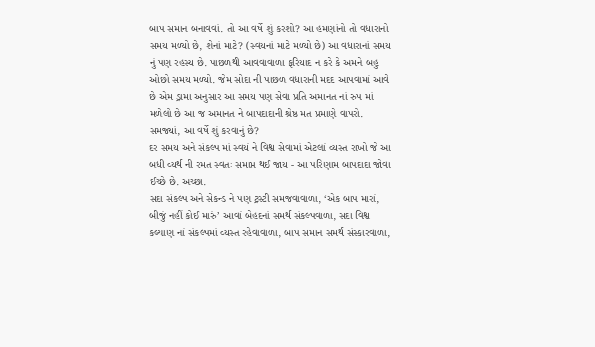બાપ સમાન બનાવવાં. તો આ વર્ષે શું કરશો? આ હમણાંનો તો વધારાનો સમય મળ્યો છે, શેનાં માટે? (સ્વયનાં માટે મળ્યો છે) આ વધારાનાં સમય નું પણ રહસ્ય છે. પાછળથી આવવાવાળા ફરિયાદ ન કરે કે અમને બહુ ઓછો સમય મળ્યો. જેમ સોદા ની પાછળ વધારાની મદદ આપવામાં આવે છે એમ ડ્રામા અનુસાર આ સમય પણ સેવા પ્રતિ અમાનત નાં રુપ માં મળેલો છે આ જ અમાનત ને બાપદાદાની શ્રેષ્ઠ મત પ્રમાણે વાપરો. સમજ્યાં, આ વર્ષે શું કરવાનું છે?
દર સમય અને સંકલ્પ માં સ્વયં ને વિશ્વ સેવામાં એટલાં વ્યસ્ત રાખો જે આ બધી વ્યર્થ ની રમત સ્વતઃ સમાપ્ત થઈ જાય - આ પરિણામ બાપદાદા જોવા ઈચ્છે છે. અચ્છા.
સદા સંકલ્પ અને સેકન્ડ ને પણ ટ્રસ્ટી સમજવાવાળા, ‘એક બાપ મારાં, બીજું નહીં કોઈ મારું’ આવાં બેહદનાં સમર્થ સંકલ્પવાળા, સદા વિશ્વ કલ્યાણ નાં સંકલ્પમાં વ્યસ્ત રહેવાવાળા, બાપ સમાન સમર્થ સંસ્કારવાળા,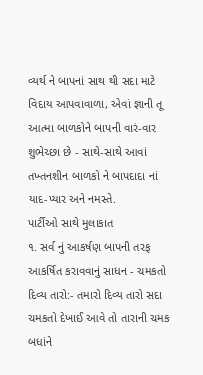વ્યર્થ ને બાપનાં સાથ થી સદા માટે વિદાય આપવાવાળા, એવાં જ્ઞાની તૂ આત્મા બાળકોને બાપની વારં-વાર શુભેચ્છા છે - સાથે-સાથે આવાં તખ્તનશીન બાળકો ને બાપદાદા નાં યાદ-પ્યાર અને નમસ્તે.
પાર્ટીઓ સાથે મુલાકાત
૧. સર્વ નું આકર્ષણ બાપની તરફ આકર્ષિત કરાવવાનું સાધન - ચમકતો દિવ્ય તારો:- તમારો દિવ્ય તારો સદા ચમકતો દેખાઈ આવે તો તારાની ચમક બધાંને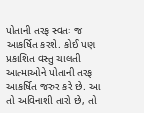પોતાની તરફ સ્વતઃ જ આકર્ષિત કરશે. કોઈ પણ પ્રકાશિત વસ્તુ ચાલતી આત્માઓને પોતાની તરફ આકર્ષિત જરુર કરે છે. આ તો અવિનાશી તારો છે, તો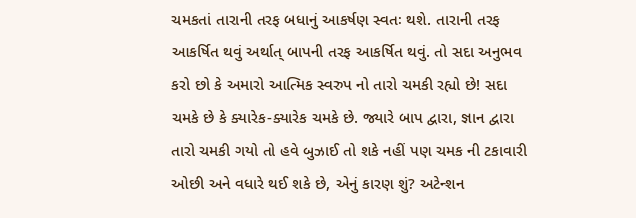ચમકતાં તારાની તરફ બધાનું આકર્ષણ સ્વતઃ થશે. તારાની તરફ આકર્ષિત થવું અર્થાત્ બાપની તરફ આકર્ષિત થવું. તો સદા અનુભવ કરો છો કે અમારો આત્મિક સ્વરુપ નો તારો ચમકી રહ્યો છે! સદા ચમકે છે કે ક્યારેક-ક્યારેક ચમકે છે. જ્યારે બાપ દ્વારા, જ્ઞાન દ્વારા તારો ચમકી ગયો તો હવે બુઝાઈ તો શકે નહીં પણ ચમક ની ટકાવારી ઓછી અને વધારે થઈ શકે છે, એનું કારણ શું? અટેન્શન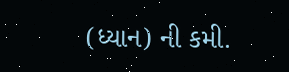(ધ્યાન) ની કમી.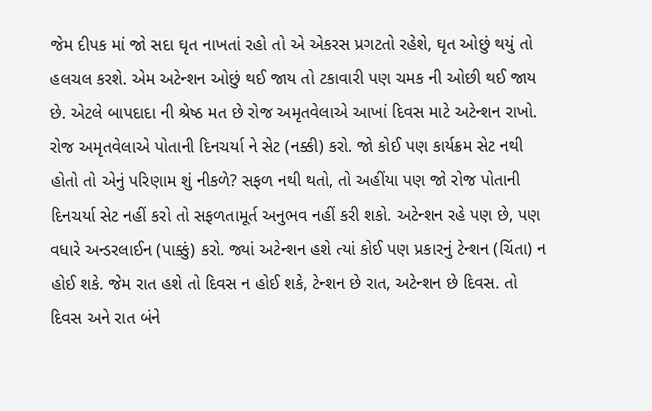જેમ દીપક માં જો સદા ઘૃત નાખતાં રહો તો એ એકરસ પ્રગટતો રહેશે, ઘૃત ઓછું થયું તો હલચલ કરશે. એમ અટેન્શન ઓછું થઈ જાય તો ટકાવારી પણ ચમક ની ઓછી થઈ જાય છે. એટલે બાપદાદા ની શ્રેષ્ઠ મત છે રોજ અમૃતવેલાએ આખાં દિવસ માટે અટેન્શન રાખો. રોજ અમૃતવેલાએ પોતાની દિનચર્યા ને સેટ (નક્કી) કરો. જો કોઈ પણ કાર્યક્રમ સેટ નથી હોતો તો એનું પરિણામ શું નીકળે? સફળ નથી થતો, તો અહીંયા પણ જો રોજ પોતાની દિનચર્યા સેટ નહીં કરો તો સફળતામૂર્ત અનુભવ નહીં કરી શકો. અટેન્શન રહે પણ છે, પણ વધારે અન્ડરલાઈન (પાક્કું) કરો. જ્યાં અટેન્શન હશે ત્યાં કોઈ પણ પ્રકારનું ટેન્શન (ચિંતા) ન હોઈ શકે. જેમ રાત હશે તો દિવસ ન હોઈ શકે, ટેન્શન છે રાત, અટેન્શન છે દિવસ. તો દિવસ અને રાત બંને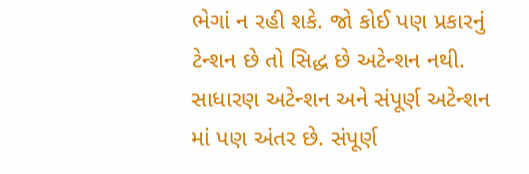ભેગાં ન રહી શકે. જો કોઈ પણ પ્રકારનું ટેન્શન છે તો સિદ્ધ છે અટેન્શન નથી. સાધારણ અટેન્શન અને સંપૂર્ણ અટેન્શન માં પણ અંતર છે. સંપૂર્ણ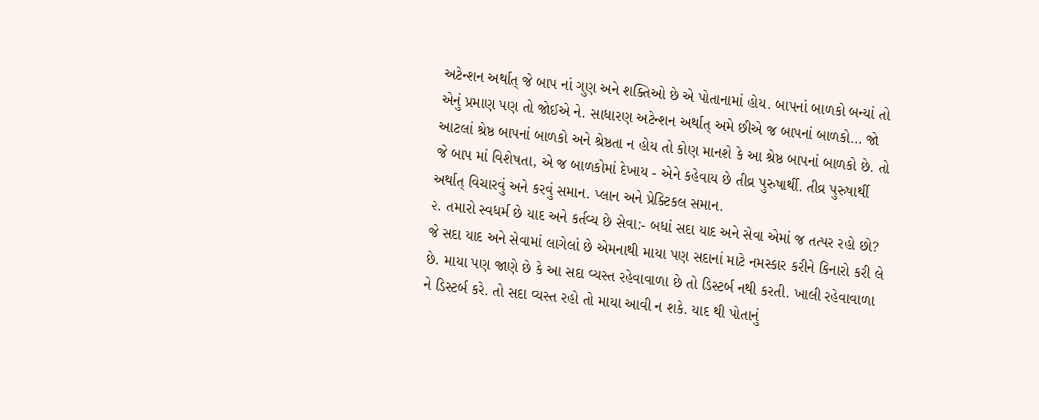અટેન્શન અર્થાત્ જે બાપ નાં ગુણ અને શક્તિઓ છે એ પોતાનામાં હોય. બાપનાં બાળકો બન્યાં તો એનું પ્રમાણ પણ તો જોઈએ ને. સાધારણ અટેન્શન અર્થાત્ અમે છીએ જ બાપનાં બાળકો… જો આટલાં શ્રેષ્ઠ બાપનાં બાળકો અને શ્રેષ્ઠતા ન હોય તો કોણ માનશે કે આ શ્રેષ્ઠ બાપનાં બાળકો છે. તો જે બાપ માં વિશેષતા, એ જ બાળકોમાં દેખાય - એને કહેવાય છે તીવ્ર પુરુષાર્થી. તીવ્ર પુરુષાર્થી અર્થાત્ વિચારવું અને કરવું સમાન. પ્લાન અને પ્રેક્ટિકલ સમાન.
૨. તમારો સ્વધર્મ છે યાદ અને કર્તવ્ય છે સેવા:- બધાં સદા યાદ અને સેવા એમાં જ તત્પર રહો છો? જે સદા યાદ અને સેવામાં લાગેલાં છે એમનાથી માયા પણ સદાનાં માટે નમસ્કાર કરીને કિનારો કરી લે છે. માયા પણ જાણે છે કે આ સદા વ્યસ્ત રહેવાવાળા છે તો ડિસ્ટર્બ નથી કરતી. ખાલી રહેવાવાળા ને ડિસ્ટર્બ કરે. તો સદા વ્યસ્ત રહો તો માયા આવી ન શકે. યાદ થી પોતાનું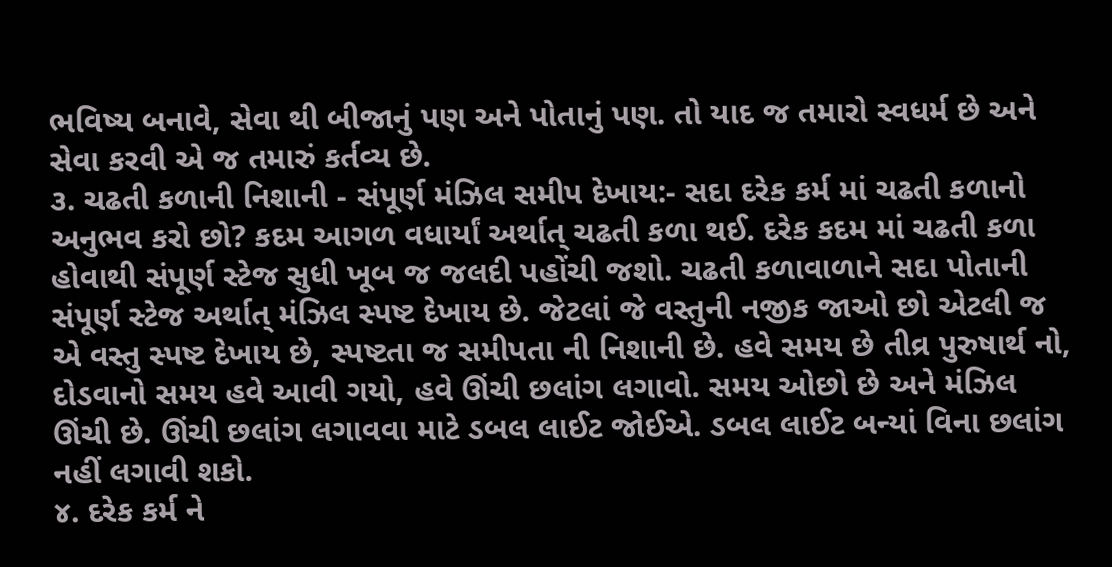ભવિષ્ય બનાવે, સેવા થી બીજાનું પણ અને પોતાનું પણ. તો યાદ જ તમારો સ્વધર્મ છે અને સેવા કરવી એ જ તમારું કર્તવ્ય છે.
૩. ચઢતી કળાની નિશાની - સંપૂર્ણ મંઝિલ સમીપ દેખાય:- સદા દરેક કર્મ માં ચઢતી કળાનો અનુભવ કરો છો? કદમ આગળ વધાર્યાં અર્થાત્ ચઢતી કળા થઈ. દરેક કદમ માં ચઢતી કળા હોવાથી સંપૂર્ણ સ્ટેજ સુધી ખૂબ જ જલદી પહોંચી જશો. ચઢતી કળાવાળાને સદા પોતાની સંપૂર્ણ સ્ટેજ અર્થાત્ મંઝિલ સ્પષ્ટ દેખાય છે. જેટલાં જે વસ્તુની નજીક જાઓ છો એટલી જ એ વસ્તુ સ્પષ્ટ દેખાય છે, સ્પષ્ટતા જ સમીપતા ની નિશાની છે. હવે સમય છે તીવ્ર પુરુષાર્થ નો, દોડવાનો સમય હવે આવી ગયો, હવે ઊંચી છલાંગ લગાવો. સમય ઓછો છે અને મંઝિલ ઊંચી છે. ઊંચી છલાંગ લગાવવા માટે ડબલ લાઈટ જોઈએ. ડબલ લાઈટ બન્યાં વિના છલાંગ નહીં લગાવી શકો.
૪. દરેક કર્મ ને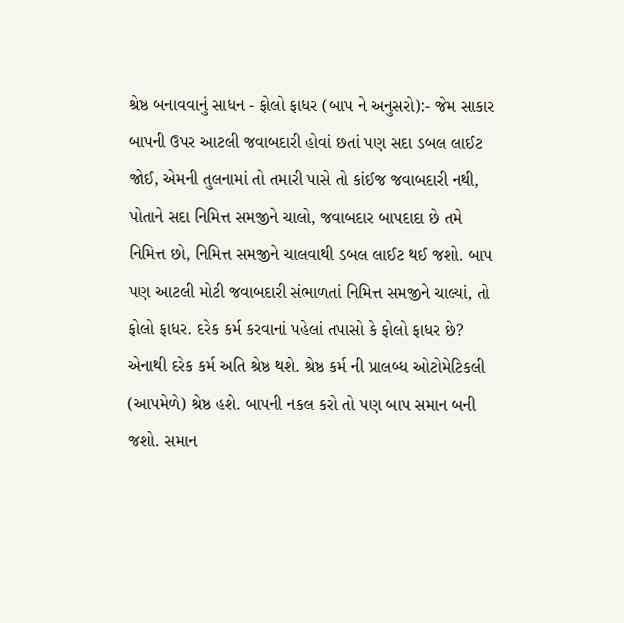શ્રેષ્ઠ બનાવવાનું સાધન - ફોલો ફાધર (બાપ ને અનુસરો):- જેમ સાકાર બાપની ઉપર આટલી જવાબદારી હોવાં છતાં પણ સદા ડબલ લાઈટ જોઈ, એમની તુલનામાં તો તમારી પાસે તો કાંઈજ જવાબદારી નથી, પોતાને સદા નિમિત્ત સમજીને ચાલો, જવાબદાર બાપદાદા છે તમે નિમિત્ત છો, નિમિત્ત સમજીને ચાલવાથી ડબલ લાઈટ થઈ જશો. બાપ પણ આટલી મોટી જવાબદારી સંભાળતાં નિમિત્ત સમજીને ચાલ્યાં, તો ફોલો ફાધર. દરેક કર્મ કરવાનાં પહેલાં તપાસો કે ફોલો ફાધર છે? એનાથી દરેક કર્મ અતિ શ્રેષ્ઠ થશે. શ્રેષ્ઠ કર્મ ની પ્રાલબ્ધ ઓટોમેટિકલી (આપમેળે) શ્રેષ્ઠ હશે. બાપની નકલ કરો તો પણ બાપ સમાન બની જશો. સમાન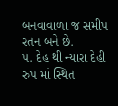બનવાવાળા જ સમીપ રતન બને છે.
૫. દેહ થી ન્યારા દેહી રુપ માં સ્થિત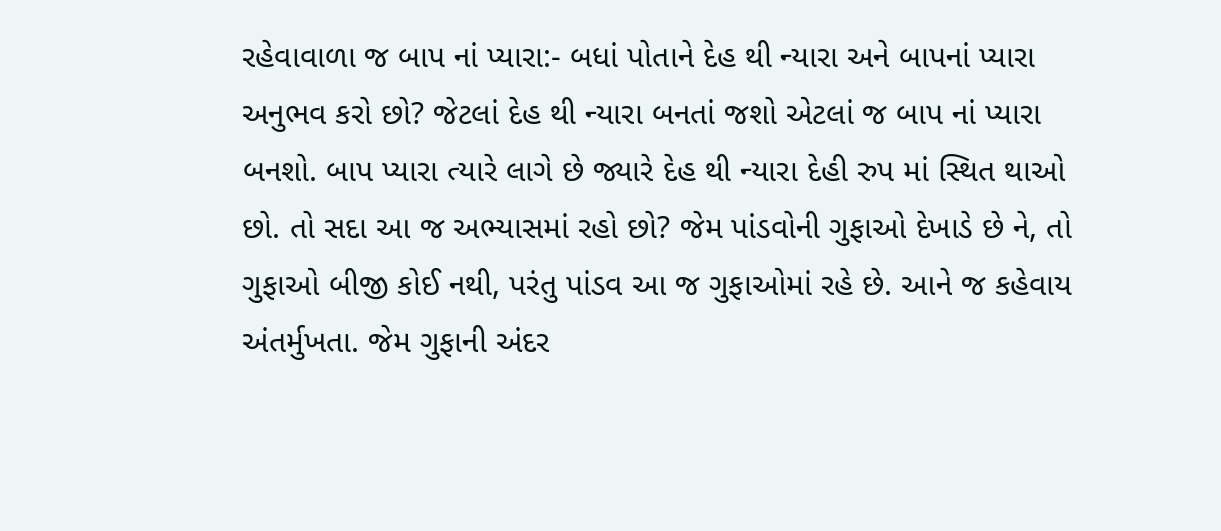રહેવાવાળા જ બાપ નાં પ્યારા:- બધાં પોતાને દેહ થી ન્યારા અને બાપનાં પ્યારા અનુભવ કરો છો? જેટલાં દેહ થી ન્યારા બનતાં જશો એટલાં જ બાપ નાં પ્યારા બનશો. બાપ પ્યારા ત્યારે લાગે છે જ્યારે દેહ થી ન્યારા દેહી રુપ માં સ્થિત થાઓ છો. તો સદા આ જ અભ્યાસમાં રહો છો? જેમ પાંડવોની ગુફાઓ દેખાડે છે ને, તો ગુફાઓ બીજી કોઈ નથી, પરંતુ પાંડવ આ જ ગુફાઓમાં રહે છે. આને જ કહેવાય અંતર્મુખતા. જેમ ગુફાની અંદર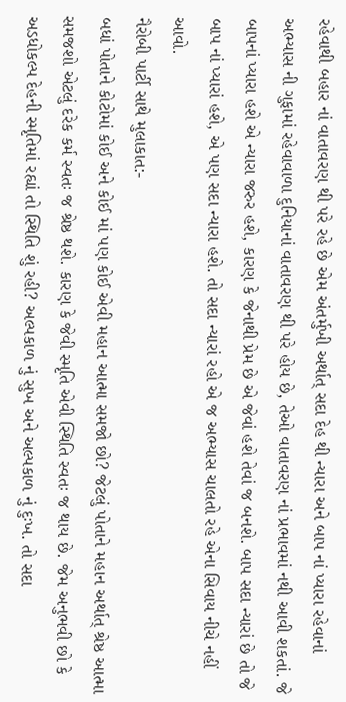રહેવાથી બહાર નાં વાતાવરણ થી પરે રહે છે એમ અંતર્મુખી અર્થાત્ સદા દેહ થી ન્યારા અને બાપ નાં પ્યારા રહેવાનાં અભ્યાસ ની ગુફામાં રહેવાવાળા દુનિયાનાં વાતાવરણ થી પરે હોય છે, તેઓ વાતાવરણ નાં પ્રભાવમાં નથી આવી શકતાં. જે બાપનાં પ્યારા હશે એ ન્યારા જરુર હશે, કારણ કે જેનાથી પ્રેમ છે એ જેવાં હશે તેવાં જ બનશે. બાપ સદા ન્યારાં છે તો જે બાપ નાં પ્યારાં હશે, એ પણ સદા ન્યારા હશે. તો સદા ન્યારાં રહો એ જ અભ્યાસ ચાલતો રહે એના સિવાય નીચે નહીં આવો.
નૈરોબી પાર્ટી સાથે મુલાકાત:-
બધાં પોતાને કોટોમાં કોઈ અને કોઈ માં પણ કોઈ એવી મહાન આત્મા સમજો છો? જેટલું પોતાને મહાન અર્થાત્ શ્રેષ્ઠ આત્મા સમજશો એટલું દરેક કર્મ સ્વતઃ જ શ્રેષ્ઠ થશે. કારણ કે જેવી સ્મૃતિ એવી સ્થિતિ સ્વતઃ જ થાય છે. જેમ અનુભવી છો કે અડધોકલ્પ દેહની સ્મૃતિમાં રહ્યાં તો સ્થિતિ શું રહી? અલ્પકાળ નું સુખ અને અલ્પકાળ નું દુઃખ. તો સદા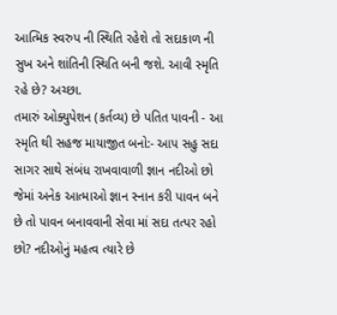આત્મિક સ્વરુપ ની સ્થિતિ રહેશે તો સદાકાળ ની સુખ અને શાંતિની સ્થિતિ બની જશે. આવી સ્મૃતિ રહે છે? અચ્છા.
તમારું ઓક્યુપેશન (કર્તવ્ય) છે પતિત પાવની - આ સ્મૃતિ થી સહજ માયાજીત બનો:- આપ સહુ સદા સાગર સાથે સંબંધ રાખવાવાળી જ્ઞાન નદીઓ છો જેમાં અનેક આત્માઓ જ્ઞાન સ્નાન કરી પાવન બને છે તો પાવન બનાવવાની સેવા માં સદા તત્પર રહો છો? નદીઓનું મહત્વ ત્યારે છે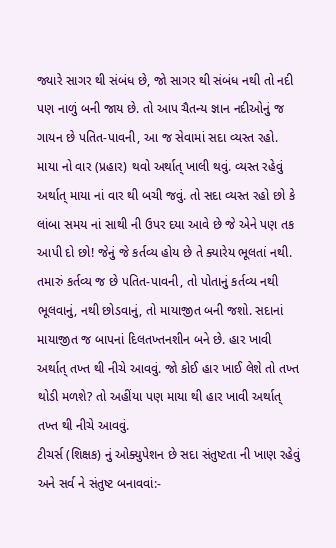જ્યારે સાગર થી સંબંધ છે, જો સાગર થી સંબંધ નથી તો નદી પણ નાળું બની જાય છે. તો આપ ચૈતન્ય જ્ઞાન નદીઓનું જ ગાયન છે પતિત-પાવની, આ જ સેવામાં સદા વ્યસ્ત રહો. માયા નો વાર (પ્રહાર) થવો અર્થાત્ ખાલી થવું. વ્યસ્ત રહેવું અર્થાત્ માયા નાં વાર થી બચી જવું. તો સદા વ્યસ્ત રહો છો કે લાંબા સમય નાં સાથી ની ઉપર દયા આવે છે જે એને પણ તક આપી દો છો! જેનું જે કર્તવ્ય હોય છે તે ક્યારેય ભૂલતાં નથી. તમારું કર્તવ્ય જ છે પતિત-પાવની, તો પોતાનું કર્તવ્ય નથી ભૂલવાનું, નથી છોડવાનું, તો માયાજીત બની જશો. સદાનાં માયાજીત જ બાપનાં દિલતખ્તનશીન બને છે. હાર ખાવી અર્થાત્ તખ્ત થી નીચે આવવું. જો કોઈ હાર ખાઈ લેશે તો તખ્ત થોડી મળશે? તો અહીંયા પણ માયા થી હાર ખાવી અર્થાત્ તખ્ત થી નીચે આવવું.
ટીચર્સ (શિક્ષક) નું ઓક્યુપેશન છે સદા સંતુષ્ટતા ની ખાણ રહેવું અને સર્વ ને સંતુષ્ટ બનાવવાં:-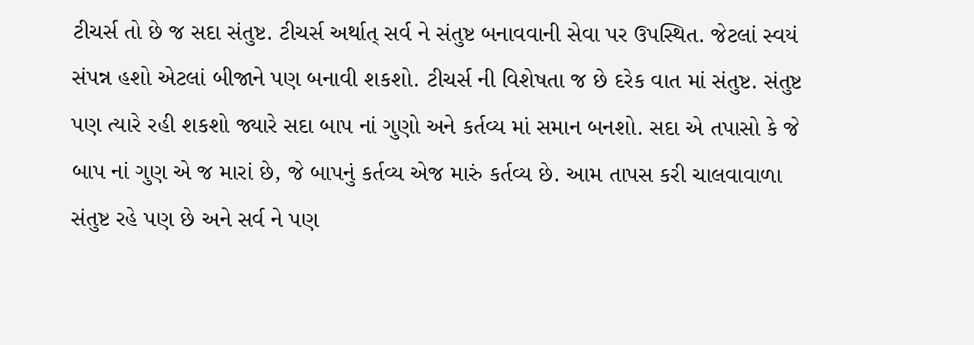ટીચર્સ તો છે જ સદા સંતુષ્ટ. ટીચર્સ અર્થાત્ સર્વ ને સંતુષ્ટ બનાવવાની સેવા પર ઉપસ્થિત. જેટલાં સ્વયં સંપન્ન હશો એટલાં બીજાને પણ બનાવી શકશો. ટીચર્સ ની વિશેષતા જ છે દરેક વાત માં સંતુષ્ટ. સંતુષ્ટ પણ ત્યારે રહી શકશો જ્યારે સદા બાપ નાં ગુણો અને કર્તવ્ય માં સમાન બનશો. સદા એ તપાસો કે જે બાપ નાં ગુણ એ જ મારાં છે, જે બાપનું કર્તવ્ય એજ મારું કર્તવ્ય છે. આમ તાપસ કરી ચાલવાવાળા સંતુષ્ટ રહે પણ છે અને સર્વ ને પણ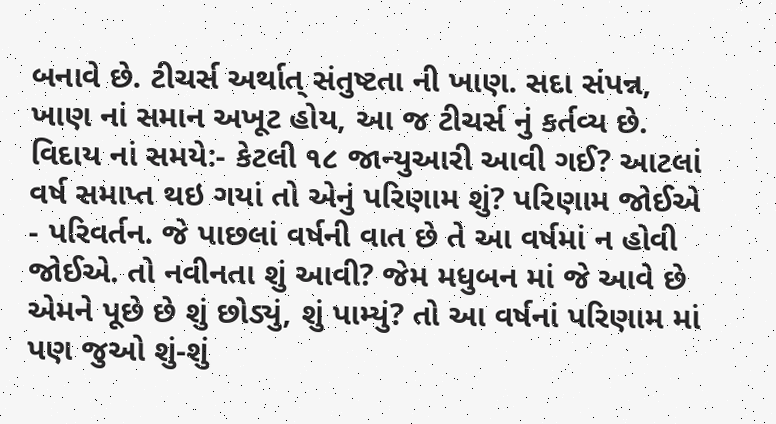બનાવે છે. ટીચર્સ અર્થાત્ સંતુષ્ટતા ની ખાણ. સદા સંપન્ન, ખાણ નાં સમાન અખૂટ હોય, આ જ ટીચર્સ નું કર્તવ્ય છે.
વિદાય નાં સમયે:- કેટલી ૧૮ જાન્યુઆરી આવી ગઈ? આટલાં વર્ષ સમાપ્ત થઇ ગયાં તો એનું પરિણામ શું? પરિણામ જોઈએ - પરિવર્તન. જે પાછલાં વર્ષની વાત છે તે આ વર્ષમાં ન હોવી જોઈએ. તો નવીનતા શું આવી? જેમ મધુબન માં જે આવે છે એમને પૂછે છે શું છોડ્યું, શું પામ્યું? તો આ વર્ષનાં પરિણામ માં પણ જુઓ શું-શું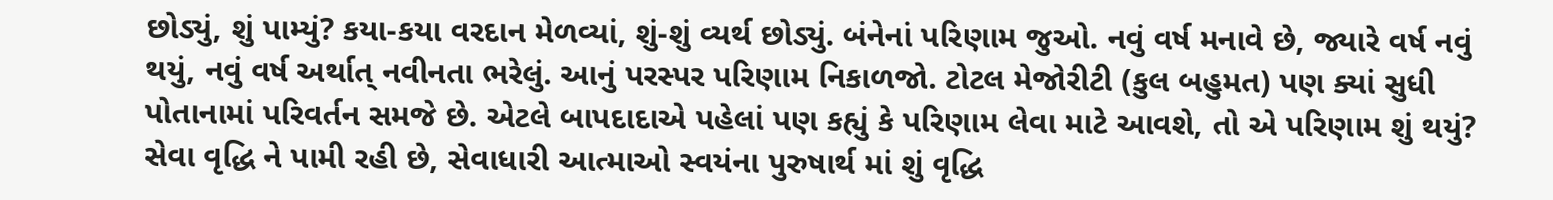છોડ્યું, શું પામ્યું? કયા-કયા વરદાન મેળવ્યાં, શું-શું વ્યર્થ છોડ્યું. બંનેનાં પરિણામ જુઓ. નવું વર્ષ મનાવે છે, જ્યારે વર્ષ નવું થયું, નવું વર્ષ અર્થાત્ નવીનતા ભરેલું. આનું પરસ્પર પરિણામ નિકાળજો. ટોટલ મેજોરીટી (કુલ બહુમત) પણ ક્યાં સુધી પોતાનામાં પરિવર્તન સમજે છે. એટલે બાપદાદાએ પહેલાં પણ કહ્યું કે પરિણામ લેવા માટે આવશે, તો એ પરિણામ શું થયું? સેવા વૃદ્ધિ ને પામી રહી છે, સેવાધારી આત્માઓ સ્વયંના પુરુષાર્થ માં શું વૃદ્ધિ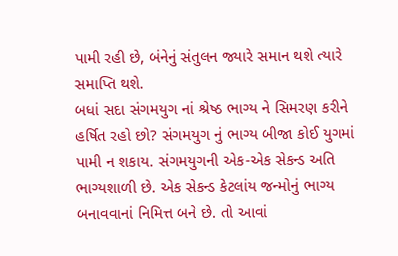પામી રહી છે, બંનેનું સંતુલન જ્યારે સમાન થશે ત્યારે સમાપ્તિ થશે.
બધાં સદા સંગમયુગ નાં શ્રેષ્ઠ ભાગ્ય ને સિમરણ કરીને હર્ષિત રહો છો? સંગમયુગ નું ભાગ્ય બીજા કોઈ યુગમાં પામી ન શકાય. સંગમયુગની એક-એક સેકન્ડ અતિ ભાગ્યશાળી છે. એક સેકન્ડ કેટલાંય જન્મોનું ભાગ્ય બનાવવાનાં નિમિત્ત બને છે. તો આવાં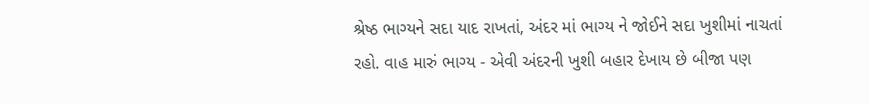શ્રેષ્ઠ ભાગ્યને સદા યાદ રાખતાં, અંદર માં ભાગ્ય ને જોઈને સદા ખુશીમાં નાચતાં રહો. વાહ મારું ભાગ્ય - એવી અંદરની ખુશી બહાર દેખાય છે બીજા પણ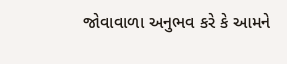જોવાવાળા અનુભવ કરે કે આમને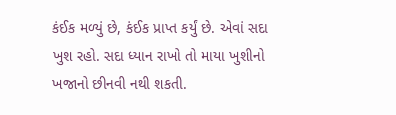કંઈક મળ્યું છે, કંઈક પ્રાપ્ત કર્યું છે. એવાં સદા ખુશ રહો. સદા ધ્યાન રાખો તો માયા ખુશીનો ખજાનો છીનવી નથી શકતી.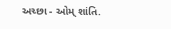અચ્છા - ઓમ્ શાંતિ.